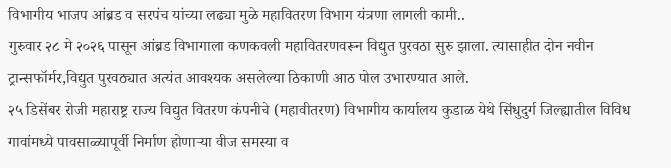विभागीय भाजप आंब्रड व सरपंच यांच्या लढ्या मुळे महावितरण विभाग यंत्रणा लागली कामी..
गुरुवार २८ मे २०२६ पासून आंब्रड विभागाला कणकवली महावितरणवरून विद्युत पुरवठा सुरु झाला. त्यासाहीत दोन नवीन ट्रान्सफॉर्मर,विद्युत पुरवठ्यात अत्यंत आवश्यक असलेल्या ठिकाणी आठ पोल उभारण्यात आले.
२५ डिसेंबर रोजी महाराष्ट्र राज्य विद्युत वितरण कंपनीचे (महावीतरण) विभागीय कार्यालय कुडाळ येथे सिंधुदुर्ग जिल्ह्यातील विविध गावांमध्ये पावसाळ्यापूर्वी निर्माण होणाऱ्या वीज समस्या व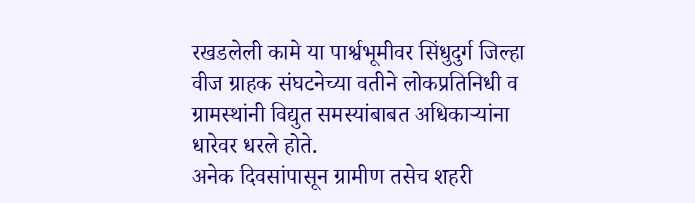रखडलेली कामे या पार्श्वभूमीवर सिंधुदुर्ग जिल्हा वीज ग्राहक संघटनेच्या वतीने लोकप्रतिनिधी व ग्रामस्थांनी विद्युत समस्यांबाबत अधिकाऱ्यांना धारेवर धरले होते.
अनेक दिवसांपासून ग्रामीण तसेच शहरी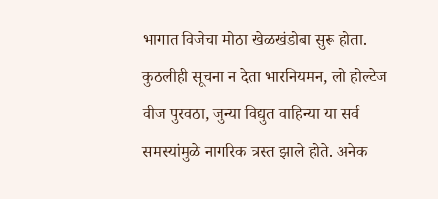भागात विजेचा मोठा खेळखंडोबा सुरू होता. कुठलीही सूचना न देता भारनियमन, लो होल्टेज वीज पुरवठा, जुन्या विद्युत वाहिन्या या सर्व समस्यांमुळे नागरिक त्रस्त झाले होते. अनेक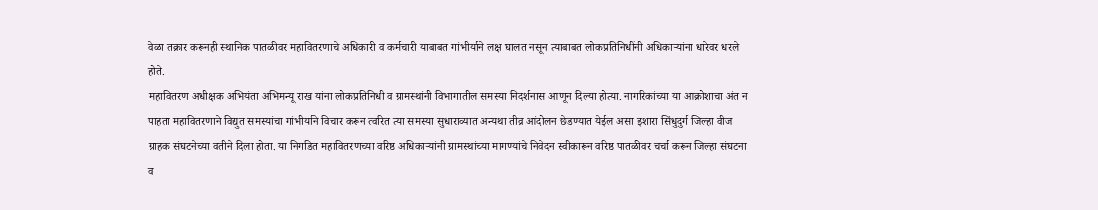वेळा तक्रार करूनही स्थानिक पातळीवर महावितरणाचे अधिकारी व कर्मचारी याबाबत गांभीर्याने लक्ष घालत नसून त्याबाबत लोकप्रतिनिधींनी अधिकाऱ्यांना धारेवर धरले होते.
महावितरण अधीक्षक अभियंता अभिमन्यू राख यांना लोकप्रतिनिधी व ग्रामस्थांनी विभागातील समस्या निदर्शनास आणून दिल्या होत्या. नागरिकांच्या या आक्रोशाचा अंत न पाहता महावितरणाने विद्युत समस्यांचा गांभीर्याने विचार करून त्वरित त्या समस्या सुधाराव्यात अन्यथा तीव्र आंदोलन छेडण्यात येईल असा इशारा सिंधुदुर्ग जिल्हा वीज ग्राहक संघटनेच्या वतीने दिला होता. या निगडित महावितरणच्या वरिष्ठ अधिकाऱ्यांनी ग्रामस्थांच्या मागण्यांचे निवेदन स्वीकारून वरिष्ठ पातळीवर चर्चा करून जिल्हा संघटना व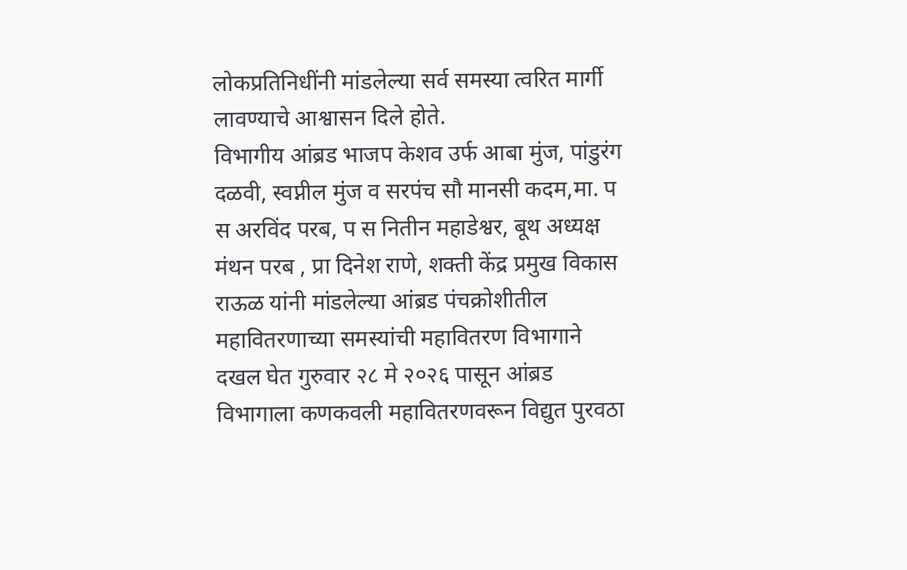लोकप्रतिनिधींनी मांडलेल्या सर्व समस्या त्वरित मार्गी लावण्याचे आश्वासन दिले होते.
विभागीय आंब्रड भाजप केशव उर्फ आबा मुंज, पांडुरंग दळवी, स्वप्नील मुंज व सरपंच सौ मानसी कदम,मा. प स अरविंद परब, प स नितीन महाडेश्वर, बूथ अध्यक्ष मंथन परब , प्रा दिनेश राणे, शक्ती केंद्र प्रमुख विकास राऊळ यांनी मांडलेल्या आंब्रड पंचक्रोशीतील महावितरणाच्या समस्यांची महावितरण विभागाने दखल घेत गुरुवार २८ मे २०२६ पासून आंब्रड विभागाला कणकवली महावितरणवरून विद्युत पुरवठा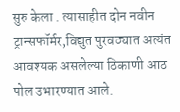सुरु केला . त्यासाहीत दोन नवीन ट्रान्सफॉर्मर,विद्युत पुरवठ्यात अत्यंत आवश्यक असलेल्या ठिकाणी आठ पोल उभारण्यात आले.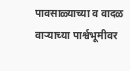पावसाळ्याच्या व वादळ वाऱ्याच्या पार्श्वभूमीवर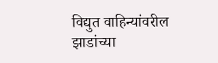विद्युत वाहिन्यांवरील झाडांच्या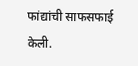फांद्यांची साफसफाई केली.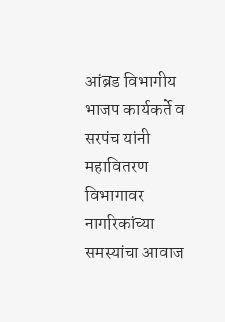आंब्रड विभागीय भाजप कार्यकर्ते व सरपंच यांनी महावितरण विभागावर नागरिकांच्या समस्यांचा आवाज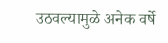उठवल्यामुळे अनेक वर्षे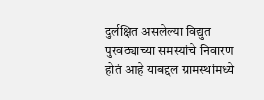दुर्लक्षित असलेल्या विद्युत पुरवठ्याच्या समस्यांचे निवारण होतं आहे याबद्दल ग्रामस्थांमध्ये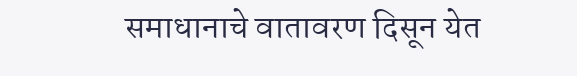समाधानाचे वातावरण दिसून येत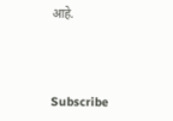आहे.



Subscribe